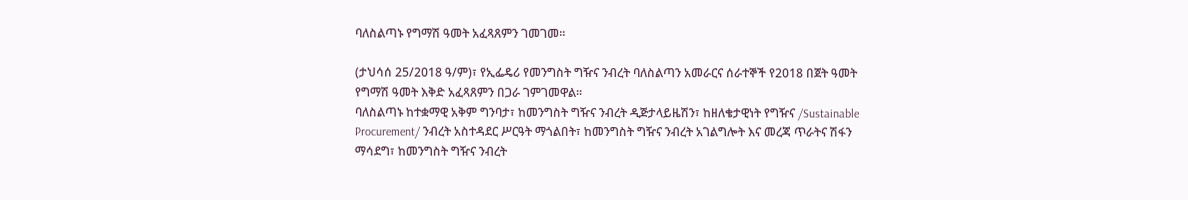ባለስልጣኑ የግማሽ ዓመት አፈጻጸምን ገመገመ፡፡

(ታህሳሰ 25/2018 ዓ/ም)፣ የኢፌዴሪ የመንግስት ግዥና ንብረት ባለስልጣን አመራርና ሰራተኞች የ2018 በጀት ዓመት የግማሽ ዓመት እቅድ አፈጻጸምን በጋራ ገምገመዋል፡፡
ባለስልጣኑ ከተቋማዊ አቅም ግንባታ፣ ከመንግስት ግዥና ንብረት ዲጅታላይዜሽን፣ ከዘለቄታዊነት የግዥና /Sustainable Procurement/ ንብረት አስተዳደር ሥርዓት ማጎልበት፣ ከመንግስት ግዥና ንብረት አገልግሎት እና መረጃ ጥራትና ሽፋን ማሳደግ፣ ከመንግስት ግዥና ንብረት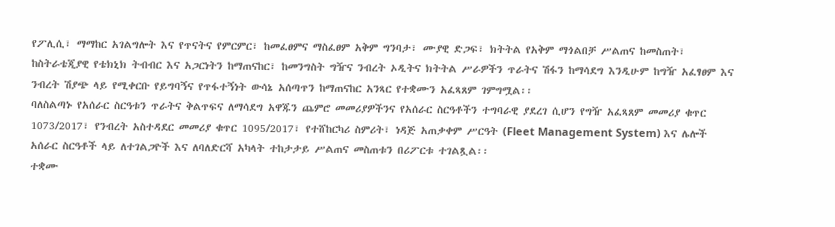የፖሊሲ፣ ማማከር አገልግሎት እና የጥናትና የምርምር፣ ከመፈፀምና ማስፈፀም አቅም ግንባታ፣ ሙያዊ ድጋፍ፣ ክትትል የአቅም ማጎልበቻ ሥልጠና ከመስጠት፣ ከስትራቴጂያዊ የቴክኒክ ትብብር እና አጋርነትን ከማጠናከር፣ ከመንግስት ግዥና ንብረት ኦዲትና ክትትል ሥራዎችን ጥራትና ሽፋን ከማሳደግ እንዲሁም ከግዥ አፈፃፀም እና ንብረት ሽያጭ ላይ የሚቀርቡ የይግባኝና የጥፋተኝነት ውሳኔ አሰጣጥን ከማጠናከር አንጻር የተቋሙን አፈጻጸም ገምግሟል፡፡
ባለስልጣኑ የአሰራር ስርዓቱን ጥራትና ቅልጥፍና ለማሳደግ አዋጁን ጨምሮ መመሪያዎችንና የአሰራር ስርዓቶችን ተግባራዊ ያደረገ ሲሆን የግዥ አፈጻጸም መመሪያ ቁጥር 1073/2017፣ የንብረት አስተዳደር መመሪያ ቁጥር 1095/2017፣ የተሸከርካሪ ስምሪት፣ ነዳጅ አጠቃቀም ሥርዓት (Fleet Management System) እና ሌሎች አሰራር ስርዓቶች ላይ ለተገልጋዮች እና ለባለድርሻ አካላት ተከታታይ ሥልጠና መስጠቱን በሪፖርቱ ተገልጿል፡፡
ተቋሙ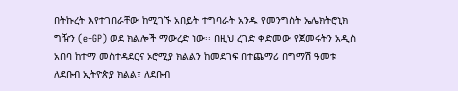በትኩረት እየተገበራቸው ከሚገኙ አበይት ተግባራት አንዱ የመንግስት ኤሌክትሮኒክ ግዥን (e-GP) ወደ ክልሎች ማውረድ ነው፡፡ በዚህ ረገድ ቀድመው የጀመሩትን አዲስ አበባ ከተማ መስተዳደርና ኦሮሚያ ክልልን ከመደገፍ በተጨማሪ በግማሽ ዓመቱ ለደቡብ ኢትዮጵያ ክልል፣ ለደቡብ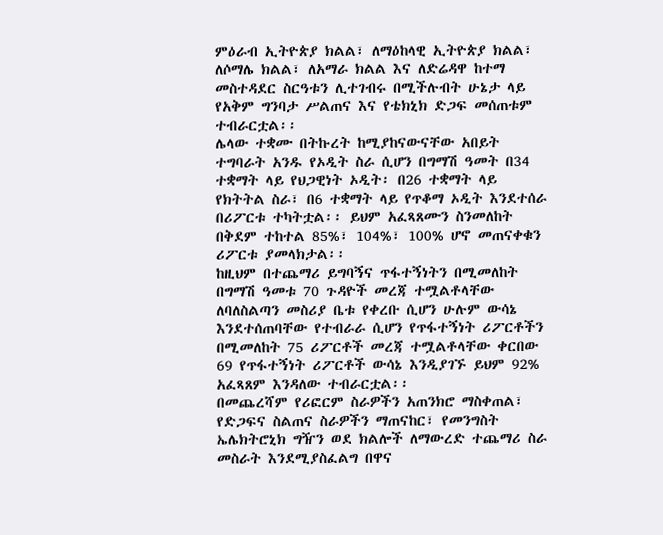ምዕራብ ኢትዮጵያ ክልል፣ ለማዕከላዊ ኢትዮጵያ ክልል፣ ለሶማሌ ክልል፣ ለአማራ ክልል እና ለድሬዳዋ ከተማ መስተዳደር ስርዓቱን ሊተገብሩ በሚችሉብት ሁኔታ ላይ የአቅም ግንባታ ሥልጠና እና የቴክኒክ ድጋፍ መሰጠቱም ተብራርቷል፡፡
ሌላው ተቋሙ በትኩረት ከሚያከናውናቸው አበይት ተግባራት አንዱ የኦዲት ስራ ሲሆን በግማሽ ዓመት በ34 ተቋማት ላይ የህጋዊነት ኦዲት፡ በ26 ተቋማት ላይ የክትትል ስራ፣ በ6 ተቋማት ላይ የጥቆማ ኦዲት እንደተሰራ በሪፖርቱ ተካትቷል፡፡ ይህም አፈጻጸሙን ስንመለከት በቅደም ተከተል 85%፣ 104%፣ 100% ሆኖ መጠናቀቁን ሪፖርቱ ያመላክታል፡፡
ከዚህም በተጨማሪ ይግባኝና ጥፋተኝነትን በሚመለከት በግማሽ ዓመቱ 70 ጉዳዮች መረጃ ተሟልቶላቸው ለባለስልጣን መስሪያ ቤቱ የቀረቡ ሲሆን ሁሉም ውሳኔ እንደተሰጠባቸው የተብራራ ሲሆን የጥፋተኝነት ሪፖርቶችን በሚመለከት 75 ሪፖርቶች መረጃ ተሟልቶላቸው ቀርበው 69 የጥፋተኝነት ሪፖርቶች ውሳኔ እንዲያገኙ ይህም 92% አፈጻጸም እንዳለው ተብራርቷል፡፡
በመጨረሻም የሪፎርም ስራዎችን አጠንክሮ ማስቀጠል፣ የድጋፍና ስልጠና ስራዎችን ማጠናከር፣ የመንግስት ኤሌክትሮኒክ ግዥን ወደ ክልሎች ለማውረድ ተጨማሪ ስራ መስራት እንደሚያስፈልግ በዋና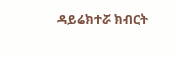ዳይሬክተሯ ክብርት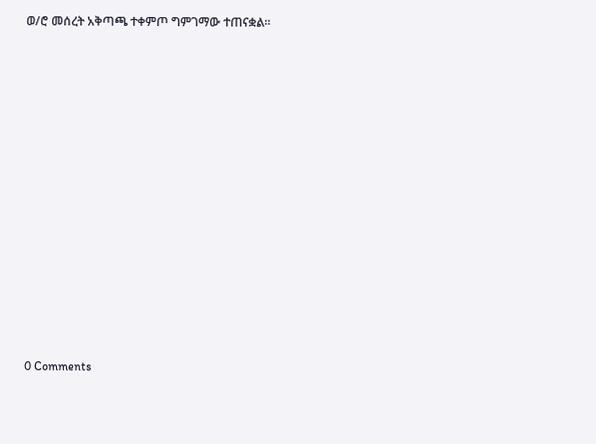ወ/ሮ መሰረት አቅጣጫ ተቀምጦ ግምገማው ተጠናቋል፡፡

















0 Comments